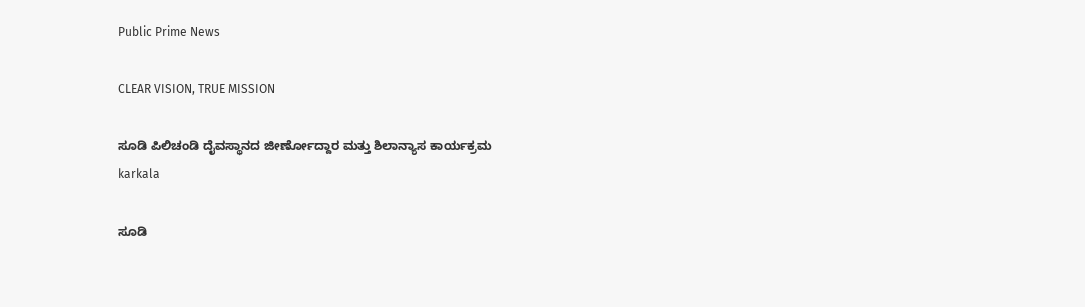Public Prime News

CLEAR VISION, TRUE MISSION

ಸೂಡಿ ಪಿಲಿಚಂಡಿ ದೈವಸ್ಥಾನದ ಜೀರ್ಣೋದ್ದಾರ ಮತ್ತು ಶಿಲಾನ್ಯಾಸ ಕಾರ್ಯಕ್ರಮ
karkala

ಸೂಡಿ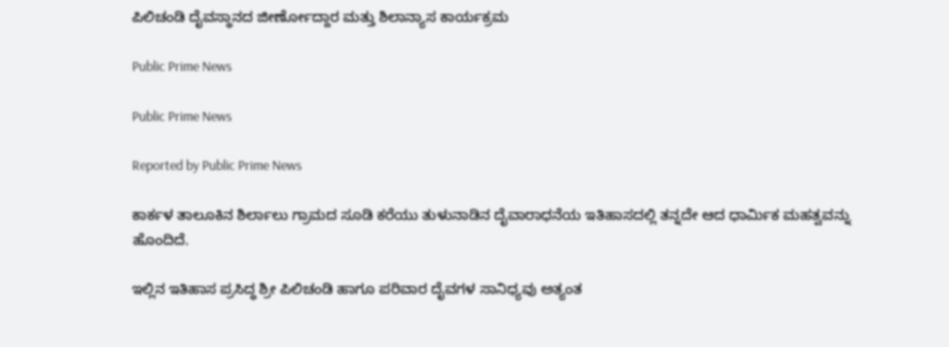ಪಿಲಿಚಂಡಿ ದೈವಸ್ಥಾನದ ಜೀರ್ಣೋದ್ದಾರ ಮತ್ತು ಶಿಲಾನ್ಯಾಸ ಕಾರ್ಯಕ್ರಮ

Public Prime News

Public Prime News

Reported by Public Prime News

ಕಾರ್ಕಳ ತಾಲೂಕಿನ ಶಿರ್ಲಾಲು ಗ್ರಾಮದ ಸೂಡಿ ಕರೆಯು ತುಳುನಾಡಿನ ದೈವಾರಾಧನೆಯ ಇತಿಹಾಸದಲ್ಲಿ ತನ್ನದೇ ಆದ ಧಾರ್ಮಿಕ ಮಹತ್ವವನ್ನು ಹೊಂದಿದೆ.

ಇಲ್ಲಿನ ಇತಿಹಾಸ ಪ್ರಸಿದ್ಧ ಶ್ರೀ ಪಿಲಿಚಂಡಿ ಹಾಗೂ ಪರಿವಾರ ದೈವಗಳ ಸಾನಿಧ್ಯವು ಅತ್ಯಂತ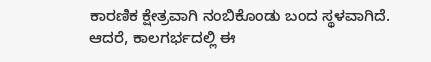ಕಾರಣಿಕ ಕ್ಷೇತ್ರವಾಗಿ ನಂಬಿಕೊಂಡು ಬಂದ ಸ್ಥಳವಾಗಿದೆ. ಆದರೆ, ಕಾಲಗರ್ಭದಲ್ಲಿ ಈ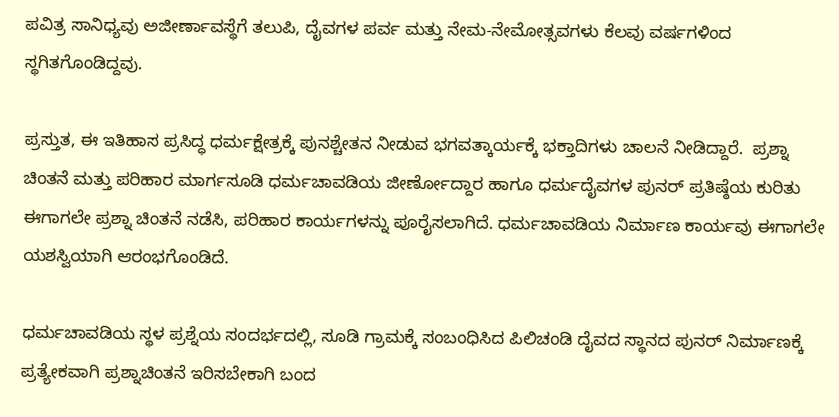ಪವಿತ್ರ ಸಾನಿಧ್ಯವು ಅಜೀರ್ಣಾವಸ್ಥೆಗೆ ತಲುಪಿ, ದೈವಗಳ ಪರ್ವ ಮತ್ತು ನೇಮ-ನೇಮೋತ್ಸವಗಳು ಕೆಲವು ವರ್ಷಗಳಿಂದ ಸ್ಥಗಿತಗೊಂಡಿದ್ದವು.

ಪ್ರಸ್ತುತ, ಈ ಇತಿಹಾಸ ಪ್ರಸಿದ್ಧ ಧರ್ಮಕ್ಷೇತ್ರಕ್ಕೆ ಪುನಶ್ಚೇತನ ನೀಡುವ ಭಗವತ್ಕಾರ್ಯಕ್ಕೆ ಭಕ್ತಾದಿಗಳು ಚಾಲನೆ ನೀಡಿದ್ದಾರೆ.  ಪ್ರಶ್ನಾ ಚಿಂತನೆ ಮತ್ತು ಪರಿಹಾರ ಮಾರ್ಗಸೂಡಿ ಧರ್ಮಚಾವಡಿಯ ಜೀರ್ಣೋದ್ದಾರ ಹಾಗೂ ಧರ್ಮದೈವಗಳ ಪುನರ್ ಪ್ರತಿಷ್ಠೆಯ ಕುರಿತು ಈಗಾಗಲೇ ಪ್ರಶ್ನಾ ಚಿಂತನೆ ನಡೆಸಿ, ಪರಿಹಾರ ಕಾರ್ಯಗಳನ್ನು ಪೂರೈಸಲಾಗಿದೆ. ಧರ್ಮಚಾವಡಿಯ ನಿರ್ಮಾಣ ಕಾರ್ಯವು ಈಗಾಗಲೇ ಯಶಸ್ವಿಯಾಗಿ ಆರಂಭಗೊಂಡಿದೆ.

ಧರ್ಮಚಾವಡಿಯ ಸ್ಥಳ ಪ್ರಶ್ನೆಯ ಸಂದರ್ಭದಲ್ಲಿ, ಸೂಡಿ ಗ್ರಾಮಕ್ಕೆ ಸಂಬಂಧಿಸಿದ ಪಿಲಿಚಂಡಿ ದೈವದ ಸ್ಥಾನದ ಪುನರ್ ನಿರ್ಮಾಣಕ್ಕೆ ಪ್ರತ್ಯೇಕವಾಗಿ ಪ್ರಶ್ನಾಚಿಂತನೆ ಇರಿಸಬೇಕಾಗಿ ಬಂದ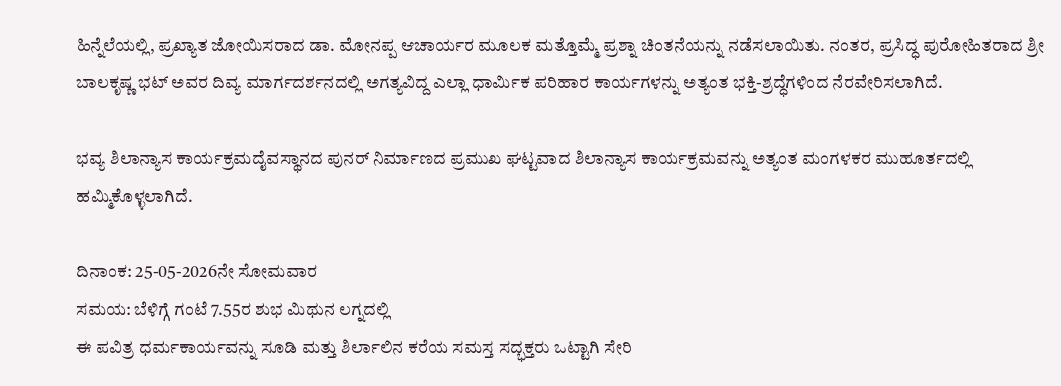ಹಿನ್ನೆಲೆಯಲ್ಲಿ, ಪ್ರಖ್ಯಾತ ಜೋಯಿಸರಾದ ಡಾ. ಮೋನಪ್ಪ ಆಚಾರ್ಯರ ಮೂಲಕ ಮತ್ತೊಮ್ಮೆ ಪ್ರಶ್ನಾ ಚಿಂತನೆಯನ್ನು ನಡೆಸಲಾಯಿತು. ನಂತರ, ಪ್ರಸಿದ್ಧ ಪುರೋಹಿತರಾದ ಶ್ರೀ ಬಾಲಕೃಷ್ಣ ಭಟ್ ಅವರ ದಿವ್ಯ ಮಾರ್ಗದರ್ಶನದಲ್ಲಿ ಅಗತ್ಯವಿದ್ದ ಎಲ್ಲಾ ಧಾರ್ಮಿಕ ಪರಿಹಾರ ಕಾರ್ಯಗಳನ್ನು ಅತ್ಯಂತ ಭಕ್ತಿ-ಶ್ರದ್ಧೆಗಳಿಂದ ನೆರವೇರಿಸಲಾಗಿದೆ.

ಭವ್ಯ ಶಿಲಾನ್ಯಾಸ ಕಾರ್ಯಕ್ರಮದೈವಸ್ಥಾನದ ಪುನರ್ ನಿರ್ಮಾಣದ ಪ್ರಮುಖ ಘಟ್ಟವಾದ ಶಿಲಾನ್ಯಾಸ ಕಾರ್ಯಕ್ರಮವನ್ನು ಅತ್ಯಂತ ಮಂಗಳಕರ ಮುಹೂರ್ತದಲ್ಲಿ ಹಮ್ಮಿಕೊಳ್ಳಲಾಗಿದೆ.

ದಿನಾಂಕ: 25-05-2026ನೇ ಸೋಮವಾರ
ಸಮಯ: ಬೆಳಿಗ್ಗೆ ಗಂಟೆ 7.55ರ ಶುಭ ಮಿಥುನ ಲಗ್ನದಲ್ಲಿ
ಈ ಪವಿತ್ರ ಧರ್ಮಕಾರ್ಯವನ್ನು ಸೂಡಿ ಮತ್ತು ಶಿರ್ಲಾಲಿನ ಕರೆಯ ಸಮಸ್ತ ಸದ್ಭಕ್ತರು ಒಟ್ಟಾಗಿ ಸೇರಿ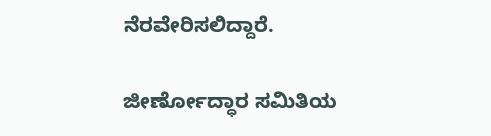ನೆರವೇರಿಸಲಿದ್ದಾರೆ.

ಜೀರ್ಣೋದ್ಧಾರ ಸಮಿತಿಯ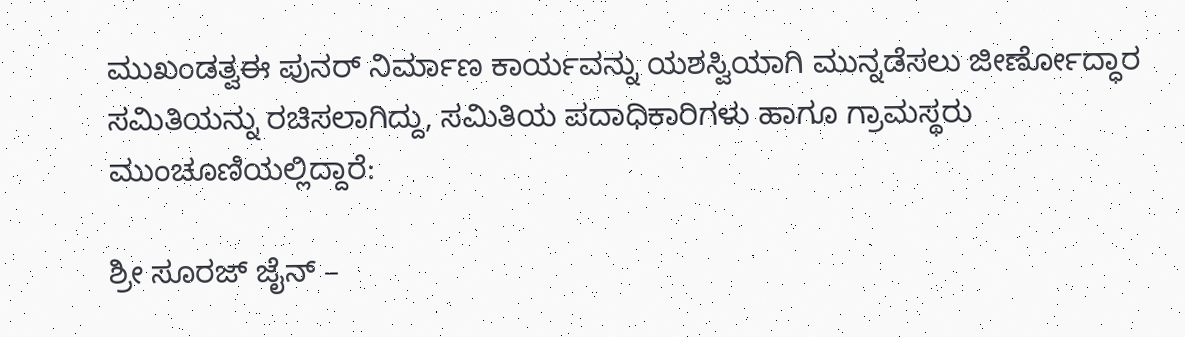ಮುಖಂಡತ್ವಈ ಪುನರ್ ನಿರ್ಮಾಣ ಕಾರ್ಯವನ್ನು ಯಶಸ್ವಿಯಾಗಿ ಮುನ್ನಡೆಸಲು ಜೀರ್ಣೋದ್ಧಾರ ಸಮಿತಿಯನ್ನು ರಚಿಸಲಾಗಿದ್ದು, ಸಮಿತಿಯ ಪದಾಧಿಕಾರಿಗಳು ಹಾಗೂ ಗ್ರಾಮಸ್ಥರು ಮುಂಚೂಣಿಯಲ್ಲಿದ್ದಾರೆ:

ಶ್ರೀ ಸೂರಜ್ ಜೈನ್ –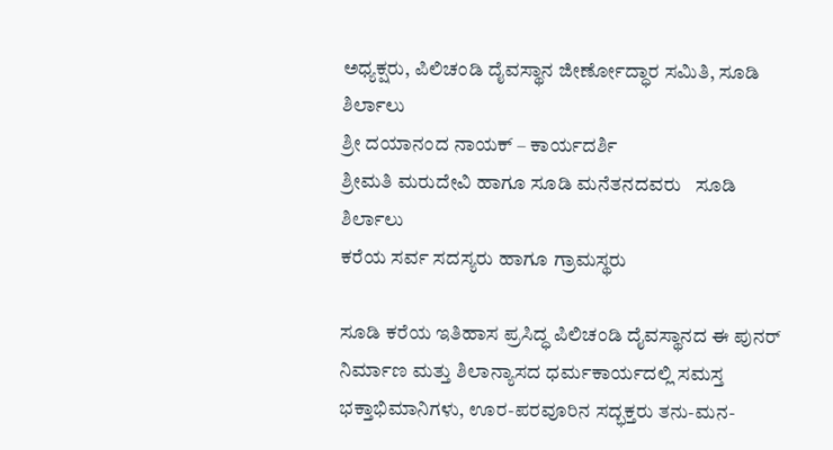ಅಧ್ಯಕ್ಷರು, ಪಿಲಿಚಂಡಿ ದೈವಸ್ಥಾನ ಜೀರ್ಣೋದ್ಧಾರ ಸಮಿತಿ, ಸೂಡಿ ಶಿರ್ಲಾಲು
ಶ್ರೀ ದಯಾನಂದ ನಾಯಕ್ – ಕಾರ್ಯದರ್ಶಿ
ಶ್ರೀಮತಿ ಮರುದೇವಿ ಹಾಗೂ ಸೂಡಿ ಮನೆತನದವರು   ಸೂಡಿ ಶಿರ್ಲಾಲು
ಕರೆಯ ಸರ್ವ ಸದಸ್ಯರು ಹಾಗೂ ಗ್ರಾಮಸ್ಥರು

ಸೂಡಿ ಕರೆಯ ಇತಿಹಾಸ ಪ್ರಸಿದ್ಧ ಪಿಲಿಚಂಡಿ ದೈವಸ್ಥಾನದ ಈ ಪುನರ್ ನಿರ್ಮಾಣ ಮತ್ತು ಶಿಲಾನ್ಯಾಸದ ಧರ್ಮಕಾರ್ಯದಲ್ಲಿ ಸಮಸ್ತ ಭಕ್ತಾಭಿಮಾನಿಗಳು, ಊರ-ಪರವೂರಿನ ಸದ್ಭಕ್ತರು ತನು-ಮನ-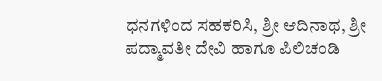ಧನಗಳಿಂದ ಸಹಕರಿಸಿ, ಶ್ರೀ ಆದಿನಾಥ, ಶ್ರೀ ಪದ್ಮಾವತೀ ದೇವಿ ಹಾಗೂ ಪಿಲಿಚಂಡಿ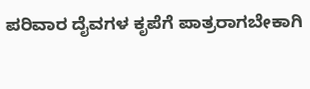ಪರಿವಾರ ದೈವಗಳ ಕೃಪೆಗೆ ಪಾತ್ರರಾಗಬೇಕಾಗಿ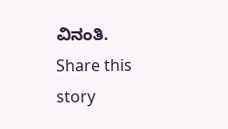ವಿನಂತಿ.
Share this story